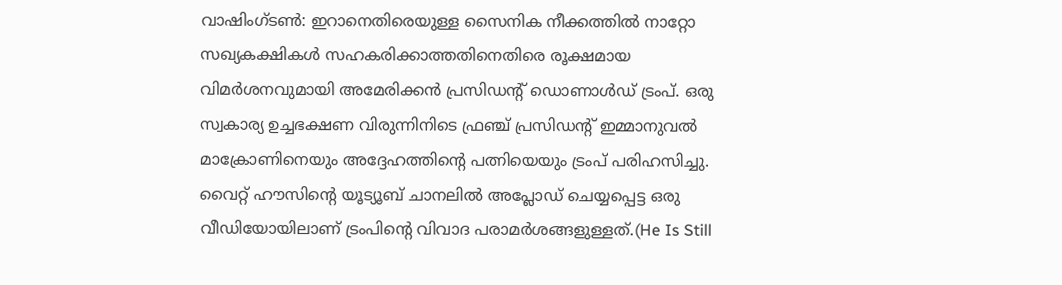വാഷിംഗ്ടൺ: ഇറാനെതിരെയുള്ള സൈനിക നീക്കത്തിൽ നാറ്റോ സഖ്യകക്ഷികൾ സഹകരിക്കാത്തതിനെതിരെ രൂക്ഷമായ വിമർശനവുമായി അമേരിക്കൻ പ്രസിഡന്റ് ഡൊണാൾഡ് ട്രംപ്. ഒരു സ്വകാര്യ ഉച്ചഭക്ഷണ വിരുന്നിനിടെ ഫ്രഞ്ച് പ്രസിഡന്റ് ഇമ്മാനുവൽ മാക്രോണിനെയും അദ്ദേഹത്തിന്റെ പത്നിയെയും ട്രംപ് പരിഹസിച്ചു. വൈറ്റ് ഹൗസിന്റെ യൂട്യൂബ് ചാനലിൽ അപ്ലോഡ് ചെയ്യപ്പെട്ട ഒരു വീഡിയോയിലാണ് ട്രംപിന്റെ വിവാദ പരാമർശങ്ങളുള്ളത്.(He Is Still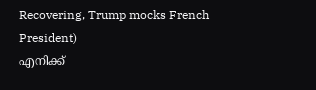Recovering, Trump mocks French President)
എനിക്ക്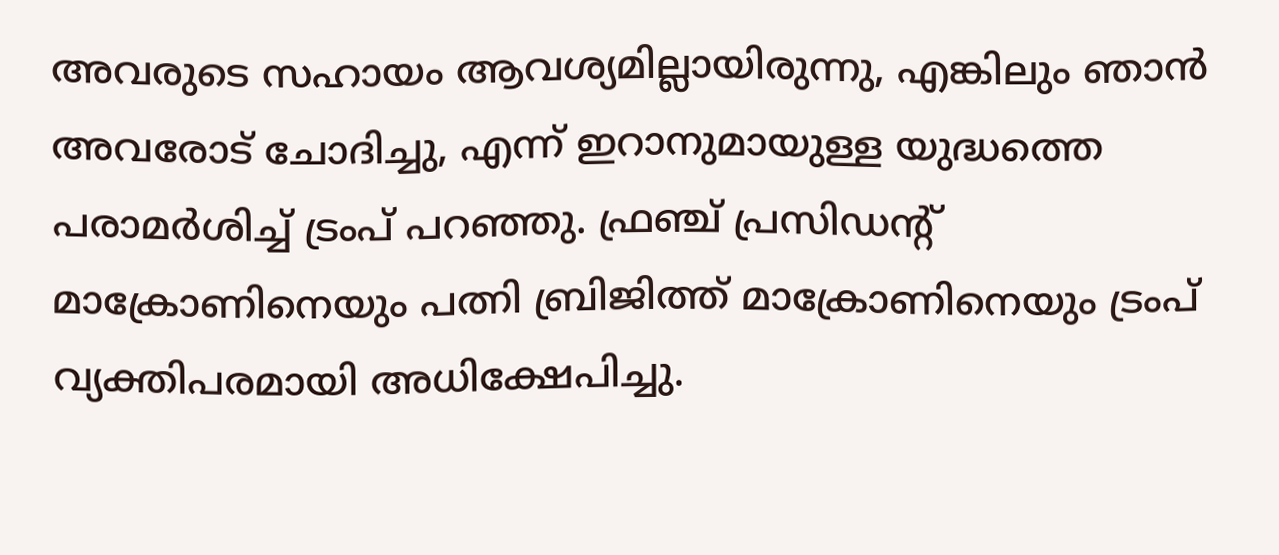അവരുടെ സഹായം ആവശ്യമില്ലായിരുന്നു, എങ്കിലും ഞാൻ അവരോട് ചോദിച്ചു, എന്ന് ഇറാനുമായുള്ള യുദ്ധത്തെ പരാമർശിച്ച് ട്രംപ് പറഞ്ഞു. ഫ്രഞ്ച് പ്രസിഡന്റ് മാക്രോണിനെയും പത്നി ബ്രിജിത്ത് മാക്രോണിനെയും ട്രംപ് വ്യക്തിപരമായി അധിക്ഷേപിച്ചു.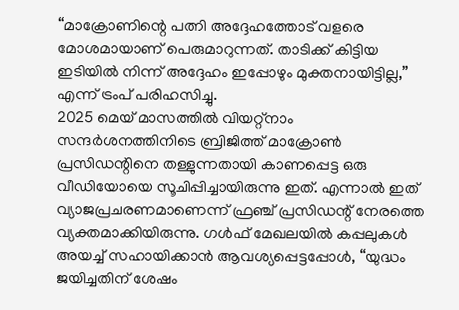“മാക്രോണിന്റെ പത്നി അദ്ദേഹത്തോട് വളരെ മോശമായാണ് പെരുമാറുന്നത്. താടിക്ക് കിട്ടിയ ഇടിയിൽ നിന്ന് അദ്ദേഹം ഇപ്പോഴും മുക്തനായിട്ടില്ല,” എന്ന് ട്രംപ് പരിഹസിച്ചു.
2025 മെയ് മാസത്തിൽ വിയറ്റ്നാം സന്ദർശനത്തിനിടെ ബ്രിജിത്ത് മാക്രോൺ പ്രസിഡന്റിനെ തള്ളുന്നതായി കാണപ്പെട്ട ഒരു വീഡിയോയെ സൂചിപ്പിച്ചായിരുന്നു ഇത്. എന്നാൽ ഇത് വ്യാജപ്രചരണമാണെന്ന് ഫ്രഞ്ച് പ്രസിഡന്റ് നേരത്തെ വ്യക്തമാക്കിയിരുന്നു. ഗൾഫ് മേഖലയിൽ കപ്പലുകൾ അയച്ച് സഹായിക്കാൻ ആവശ്യപ്പെട്ടപ്പോൾ, “യുദ്ധം ജയിച്ചതിന് ശേഷം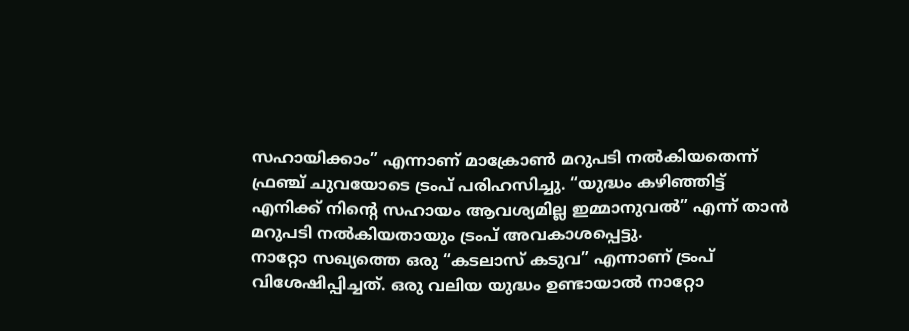സഹായിക്കാം” എന്നാണ് മാക്രോൺ മറുപടി നൽകിയതെന്ന് ഫ്രഞ്ച് ചുവയോടെ ട്രംപ് പരിഹസിച്ചു. “യുദ്ധം കഴിഞ്ഞിട്ട് എനിക്ക് നിന്റെ സഹായം ആവശ്യമില്ല ഇമ്മാനുവൽ” എന്ന് താൻ മറുപടി നൽകിയതായും ട്രംപ് അവകാശപ്പെട്ടു.
നാറ്റോ സഖ്യത്തെ ഒരു “കടലാസ് കടുവ” എന്നാണ് ട്രംപ് വിശേഷിപ്പിച്ചത്. ഒരു വലിയ യുദ്ധം ഉണ്ടായാൽ നാറ്റോ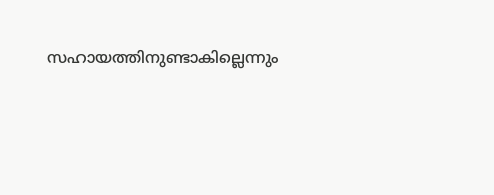സഹായത്തിനുണ്ടാകില്ലെന്നും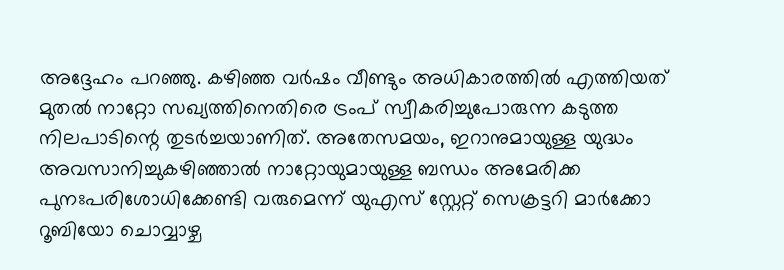അദ്ദേഹം പറഞ്ഞു. കഴിഞ്ഞ വർഷം വീണ്ടും അധികാരത്തിൽ എത്തിയത് മുതൽ നാറ്റോ സഖ്യത്തിനെതിരെ ട്രംപ് സ്വീകരിച്ചുപോരുന്ന കടുത്ത നിലപാടിന്റെ തുടർച്ചയാണിത്. അതേസമയം, ഇറാനുമായുള്ള യുദ്ധം അവസാനിച്ചുകഴിഞ്ഞാൽ നാറ്റോയുമായുള്ള ബന്ധം അമേരിക്ക പുനഃപരിശോധിക്കേണ്ടി വരുമെന്ന് യുഎസ് സ്റ്റേറ്റ് സെക്രട്ടറി മാർക്കോ റൂബിയോ ചൊവ്വാഴ്ച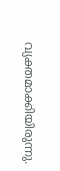വ്യക്തമാക്കിയിരുന്നു.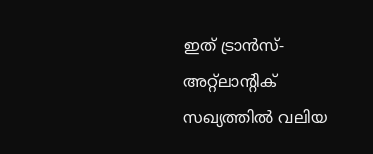ഇത് ട്രാൻസ്-അറ്റ്ലാന്റിക് സഖ്യത്തിൽ വലിയ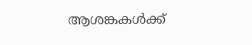ആശങ്കകൾക്ക്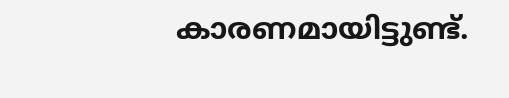കാരണമായിട്ടുണ്ട്.